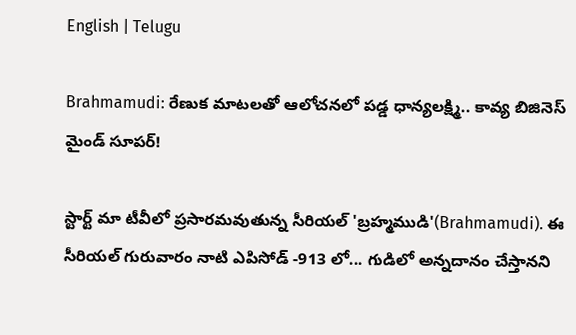English | Telugu

Brahmamudi: రేణుక మాటలతో ఆలోచనలో పడ్డ ధాన్యలక్ష్మి.. కావ్య బిజినెస్ మైండ్ సూపర్!

స్టార్ట్ మా టీవీలో ప్రసారమవుతున్న సీరియల్ 'బ్రహ్మముడి'(Brahmamudi). ఈ సీరియల్ గురువారం నాటి ఎపిసోడ్ -913 లో... గుడిలో అన్నదానం చేస్తానని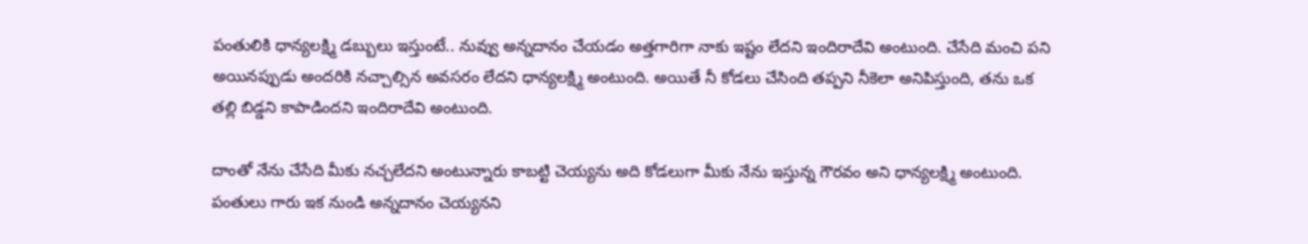పంతులికి ధాన్యలక్ష్మి డబ్బులు ఇస్తుంటే.. నువ్వు అన్నదానం చేయడం అత్తగారిగా నాకు ఇష్టం లేదని ఇందిరాదేవి అంటుంది. చేసేది మంచి పని అయినప్పుడు అందరికి నచ్చాల్సిన అవసరం లేదని ధాన్యలక్ష్మి అంటుంది. అయితే నీ కోడలు చేసింది తప్పని నీకెలా అనిపిస్తుంది, తను ఒక తల్లి బిడ్డని కాపాడిందని ఇందిరాదేవి అంటుంది.

దాంతో నేను చేసేది మీకు నచ్చలేదని అంటున్నారు కాబట్టి చెయ్యను అది కోడలుగా మీకు నేను ఇస్తున్న గౌరవం అని ధాన్యలక్ష్మి అంటుంది. పంతులు గారు ఇక నుండి అన్నదానం చెయ్యనని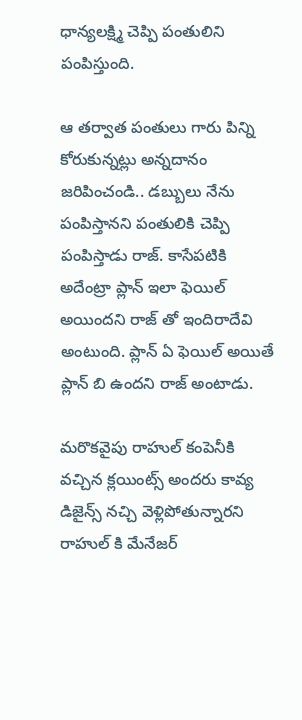ధాన్యలక్ష్మి చెప్పి పంతులిని పంపిస్తుంది.

ఆ తర్వాత పంతులు గారు పిన్ని కోరుకున్నట్లు అన్నదానం జరిపించండి.. డబ్బులు నేను పంపిస్తానని పంతులికి చెప్పి పంపిస్తాడు రాజ్. కాసేపటికి అదేంట్రా ప్లాన్ ఇలా ఫెయిల్ అయిందని రాజ్ తో ఇందిరాదేవి అంటుంది. ప్లాన్ ఏ ఫెయిల్ అయితే ప్లాన్ బి ఉందని రాజ్ అంటాడు.

మరొకవైపు రాహుల్ కంపెనీకి వచ్చిన క్లయింట్స్ అందరు కావ్య డిజైన్స్ నచ్చి వెళ్లిపోతున్నారని రాహుల్ కి మేనేజర్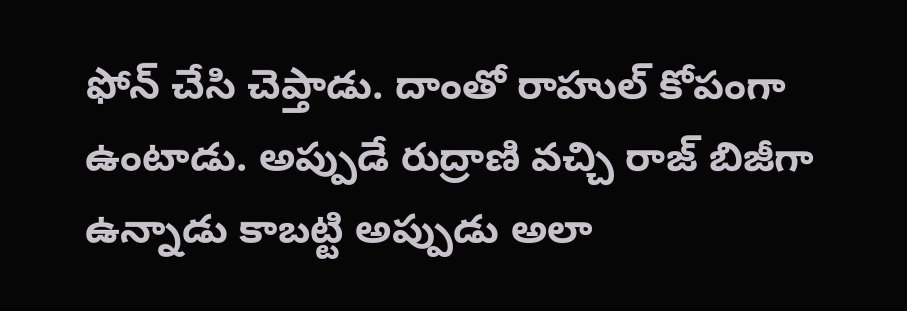ఫోన్ చేసి చెప్తాడు. దాంతో రాహుల్ కోపంగా ఉంటాడు. అప్పుడే రుద్రాణి వచ్చి రాజ్ బిజీగా ఉన్నాడు కాబట్టి అప్పుడు అలా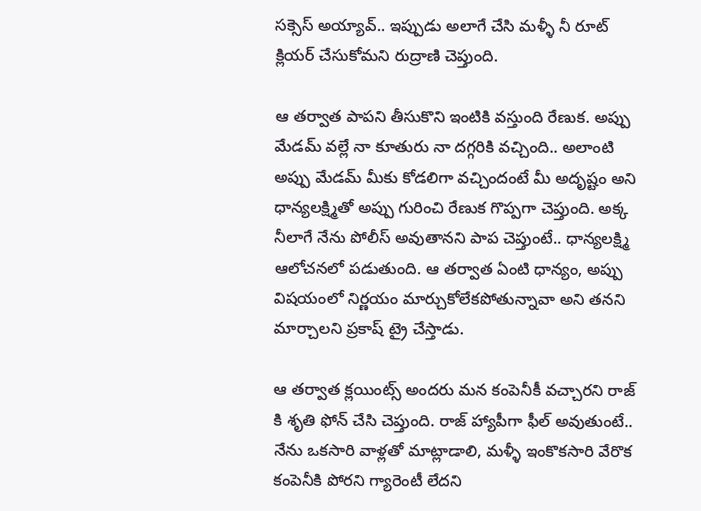సక్సెస్ అయ్యావ్.. ఇప్పుడు అలాగే చేసి మళ్ళీ నీ రూట్ క్లియర్ చేసుకోమని రుద్రాణి చెప్తుంది.

ఆ తర్వాత పాపని తీసుకొని ఇంటికి వస్తుంది రేణుక. అప్పు మేడమ్ వల్లే నా కూతురు నా దగ్గరికి వచ్చింది.. అలాంటి అప్పు మేడమ్ మీకు కోడలిగా వచ్చిందంటే మీ అదృష్టం అని ధాన్యలక్ష్మితో అప్పు గురించి రేణుక గొప్పగా చెప్తుంది. అక్క నీలాగే నేను పోలీస్ అవుతానని పాప చెప్తుంటే.. ధాన్యలక్ష్మి ఆలోచనలో పడుతుంది. ఆ తర్వాత ఏంటి ధాన్యం, అప్పు విషయంలో నిర్ణయం మార్చుకోలేకపోతున్నావా అని తనని మార్చాలని ప్రకాష్ ట్రై చేస్తాడు.

ఆ తర్వాత క్లయింట్స్ అందరు మన కంపెనీకీ వచ్చారని రాజ్ కి శృతి ఫోన్ చేసి చెప్తుంది‌. రాజ్ హ్యాపీగా ఫీల్ అవుతుంటే.. నేను ఒకసారి వాళ్లతో మాట్లాడాలి, మళ్ళీ ఇంకొకసారి వేరొక కంపెనీకి పోరని గ్యారెంటీ లేదని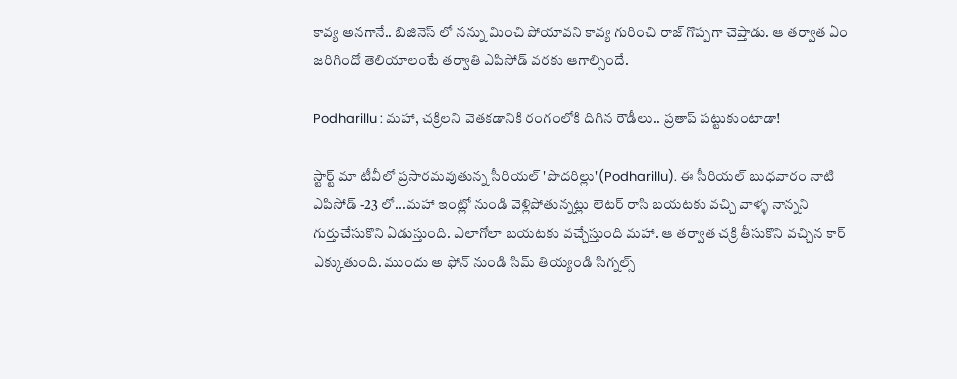కావ్య అనగానే.. బిజినెస్ లో నన్ను మించి పోయావని కావ్య గురించి రాజ్ గొప్పగా చెప్తాడు. ఆ తర్వాత ఏం జరిగిందో తెలియాలంటే తర్వాతి ఎపిసోడ్ వరకు ఆగాల్సిందే.

Podharillu : మహా, చక్రిలని వెతకడానికి రంగంలోకి దిగిన రౌడీలు.. ప్రతాప్ పట్టుకుంటాడా!

స్టార్ట్ మా టీవీలో ప్రసారమవుతున్న సీరియల్ 'పొదరిల్లు'(Podharillu). ఈ సీరియల్ బుధవారం నాటి ఎపిసోడ్ -23 లో...మహా ఇంట్లో నుండి వెళ్లిపోతున్నట్లు లెటర్ రాసి బయటకు వచ్చి వాళ్ళ నాన్నని గుర్తుచేసుకొని ఏడుస్తుంది. ఎలాగోలా బయటకు వచ్చేస్తుంది మహా. ఆ తర్వాత చక్రి తీసుకొని వచ్చిన కార్ ఎక్కుతుంది. ముందు అ ఫోన్ నుండి సిమ్ తియ్యండి సిగ్నల్స్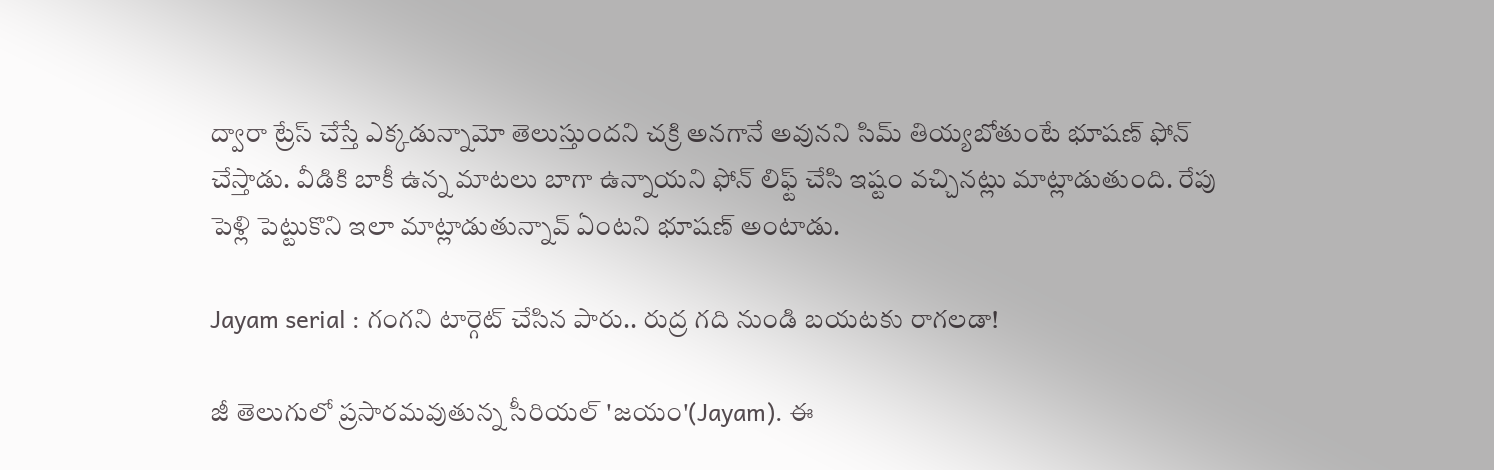ద్వారా ట్రేస్ చేస్తే ఎక్కడున్నామో తెలుస్తుందని చక్రి అనగానే అవునని సిమ్ తియ్యబోతుంటే భూషణ్ ఫోన్ చేస్తాడు. వీడికి బాకీ ఉన్న మాటలు బాగా ఉన్నాయని ఫోన్ లిఫ్ట్ చేసి ఇష్టం వచ్చినట్లు మాట్లాడుతుంది. రేపు పెళ్లి పెట్టుకొని ఇలా మాట్లాడుతున్నావ్ ఏంటని భూషణ్ అంటాడు.

Jayam serial : గంగని టార్గెట్ చేసిన పారు.. రుద్ర గది నుండి బయటకు రాగలడా!

జీ తెలుగులో ప్రసారమవుతున్న సీరియల్ 'జయం'(Jayam). ఈ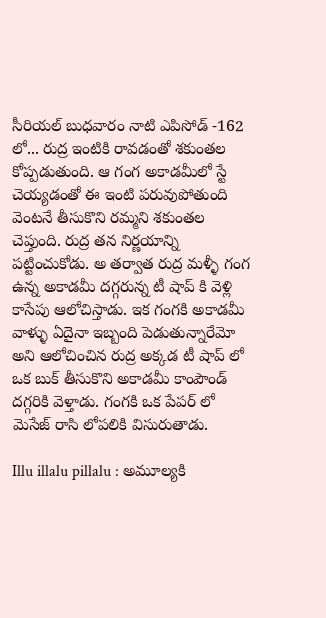సీరియల్ బుధవారం నాటి ఎపిసోడ్ -162 లో... రుద్ర ఇంటికి రావడంతో శకుంతల కోప్పడుతుంది. ఆ గంగ అకాడమీలో స్టే చెయ్యడంతో ఈ ఇంటి పరువుపోతుంది వెంటనే తీసుకొని రమ్మని శకుంతల చెప్తుంది. రుద్ర తన నిర్ణయాన్ని పట్టించుకోడు. అ తర్వాత రుద్ర మళ్ళీ గంగ ఉన్న అకాడమీ దగ్గరున్న టీ షాప్ కి వెళ్లి కాసేపు ఆలోచిస్తాడు. ఇక గంగకి అకాడమీ వాళ్ళు ఏదైనా ఇబ్బంది పెడుతున్నారేమో అని ఆలోచించిన రుద్ర అక్కడ టీ షాప్ లో ఒక బుక్ తీసుకొని అకాడమీ కాంపౌండ్ దగ్గరికి వెళ్తాడు. గంగకి ఒక పేపర్ లో మెసేజ్ రాసి లోపలికి విసురుతాడు.

Illu illalu pillalu : అమూల్యకి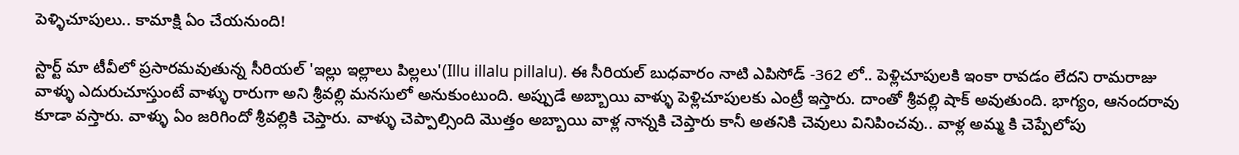పెళ్ళిచూపులు.. కామాక్షి ఏం చేయనుంది!

స్టార్ట్ మా టీవీలో ప్రసారమవుతున్న సీరియల్ 'ఇల్లు ఇల్లాలు పిల్లలు'(Illu illalu pillalu). ఈ సీరియల్ బుధవారం నాటి ఎపిసోడ్ -362 లో.. పెళ్లిచూపులకి ఇంకా రావడం లేదని రామరాజు వాళ్ళు ఎదురుచూస్తుంటే వాళ్ళు రారుగా అని శ్రీవల్లి మనసులో అనుకుంటుంది. అప్పుడే అబ్బాయి వాళ్ళు పెళ్లిచూపులకు ఎంట్రీ ఇస్తారు‌. దాంతో శ్రీవల్లి షాక్ అవుతుంది. భాగ్యం, ఆనందరావు కూడా వస్తారు. వాళ్ళు ఏం జరిగిందో శ్రీవల్లికి చెప్తారు. వాళ్ళు చెప్పాల్సింది మొత్తం అబ్బాయి వాళ్ల నాన్నకి చెప్తారు కానీ అతనికి చెవులు వినిపించవు.. వాళ్ల అమ్మ కి చెప్పేలోపు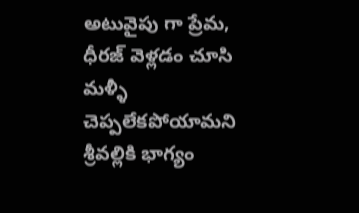అటువైపు గా ప్రేమ, ధీరజ్ వెళ్లడం చూసి మళ్ళీ చెప్పలేకపోయామని శ్రీవల్లికి భాగ్యం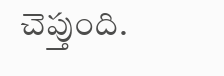చెప్తుంది.